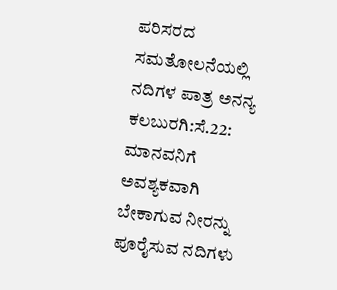ಪರಿಸರದ ಸಮತೋಲನೆಯಲ್ಲಿ ನದಿಗಳ ಪಾತ್ರ ಅನನ್ಯ
ಕಲಬುರಗಿ:ಸೆ.22: ಮಾನವನಿಗೆ ಅವಶ್ಯಕವಾಗಿ ಬೇಕಾಗುವ ನೀರನ್ನು ಪೂರೈಸುವ ನದಿಗಳು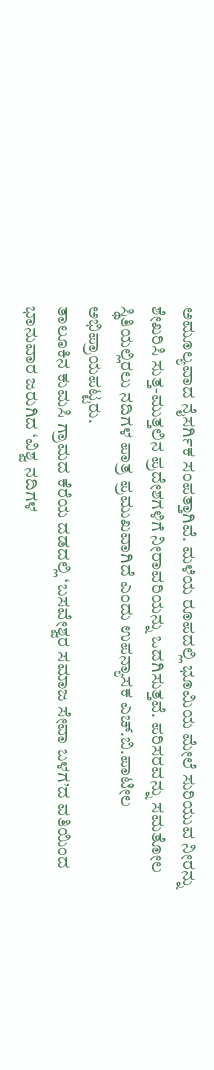ಅಮೂಲ್ಯವಾದ ನೈಸರ್ಗಿಕ ಸಂಪತ್ತಾಗಿವೆ. ಮಳೆಯ ರೂಪದಲ್ಲಿ ಭೂಮಿಯ ಮೇಲೆ ಸುರಿಯುವ ನೀರನ್ನು ಶೇಖರಿಸಿ ಸುತ್ತ-ಮುತ್ತಲಿನ ಪ್ರದೇಶಗಳಿಗೆ ನೀರಾವರಿಯನ್ನು ಒದಗಿಸುತ್ತವೆ. ಪರಿಸರವನ್ನು ಸಮತೋಲ ಸ್ಥಿತಿಯಲ್ಲಿರಲು ನದಿಗಳ ಪಾತ್ರ ಪ್ರಮುಖವಾಗಿದೆ ಎಂದು ಉಪನ್ಯಾಸಕ ಎಚ್.ಬಿ.ಪಾಟೀಲ ಅಭಿಪ್ರಾಯಪಟ್ಟರು.
ತಾಲೂಕಿನ ಕುಮಸಿ ಗ್ರಾಮದ ಕೆರೆಯ ದಡದಲ್ಲಿ ‘ಬಸವೇಶ್ವರ ಸಮಾಜ ಸೇವಾ ಬಳಗ’ದ ವತಿಯಿಂದ ಭಾನುವಾರ ಜರುಗಿದ ‘ವಿಶ್ವ ನದಿಗಳ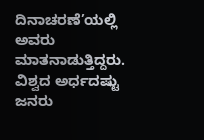ದಿನಾಚರಣೆ’ಯಲ್ಲಿ ಅವರು ಮಾತನಾಡುತ್ತಿದ್ದರು.
ವಿಶ್ವದ ಅರ್ಧದಷ್ಟು ಜನರು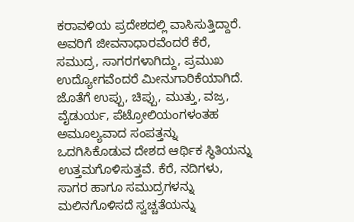ಕರಾವಳಿಯ ಪ್ರದೇಶದಲ್ಲಿ ವಾಸಿಸುತ್ತಿದ್ದಾರೆ. ಅವರಿಗೆ ಜೀವನಾಧಾರವೆಂದರೆ ಕೆರೆ, ಸಮುದ್ರ, ಸಾಗರಗಳಾಗಿದ್ದು, ಪ್ರಮುಖ ಉದ್ಯೋಗವೆಂದರೆ ಮೀನುಗಾರಿಕೆಯಾಗಿದೆ. ಜೊತೆಗೆ ಉಪ್ಪು, ಚಿಪ್ಪು, ಮುತ್ತು, ವಜ್ರ, ವೈಡುರ್ಯ, ಪೆಟ್ರೋಲಿಯಂಗಳಂತಹ ಅಮೂಲ್ಯವಾದ ಸಂಪತ್ತನ್ನು ಒದಗಿಸಿಕೊಡುವ ದೇಶದ ಆರ್ಥಿಕ ಸ್ಥಿತಿಯನ್ನು ಉತ್ತಮಗೊಳಿಸುತ್ತವೆ. ಕೆರೆ, ನದಿಗಳು, ಸಾಗರ ಹಾಗೂ ಸಮುದ್ರಗಳನ್ನು ಮಲಿನಗೊಳಿಸದೆ ಸ್ವಚ್ಚತೆಯನ್ನು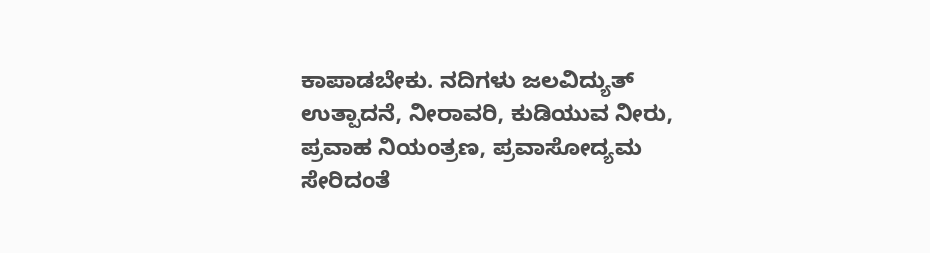ಕಾಪಾಡಬೇಕು. ನದಿಗಳು ಜಲವಿದ್ಯುತ್ ಉತ್ಪಾದನೆ, ನೀರಾವರಿ, ಕುಡಿಯುವ ನೀರು, ಪ್ರವಾಹ ನಿಯಂತ್ರಣ, ಪ್ರವಾಸೋದ್ಯಮ ಸೇರಿದಂತೆ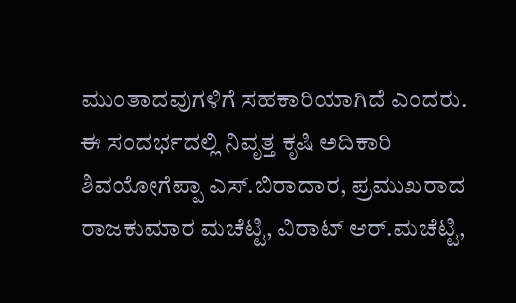ಮುಂತಾದವುಗಳಿಗೆ ಸಹಕಾರಿಯಾಗಿದೆ ಎಂದರು.
ಈ ಸಂದರ್ಭದಲ್ಲಿ ನಿವೃತ್ತ ಕೃಷಿ ಅದಿಕಾರಿ ಶಿವಯೋಗೆಪ್ಪಾ ಎಸ್.ಬಿರಾದಾರ, ಪ್ರಮುಖರಾದ ರಾಜಕುಮಾರ ಮಚೆಟ್ಟಿ, ವಿರಾಟ್ ಆರ್.ಮಚೆಟ್ಟಿ,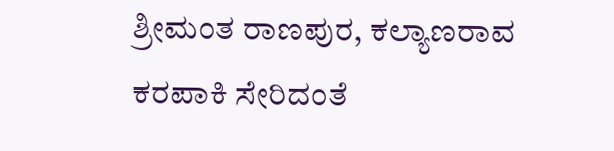ಶ್ರೀಮಂತ ರಾಣಪುರ, ಕಲ್ಯಾಣರಾವ ಕರಪಾಕಿ ಸೇರಿದಂತೆ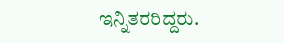ಇನ್ನಿತರರಿದ್ದರು.